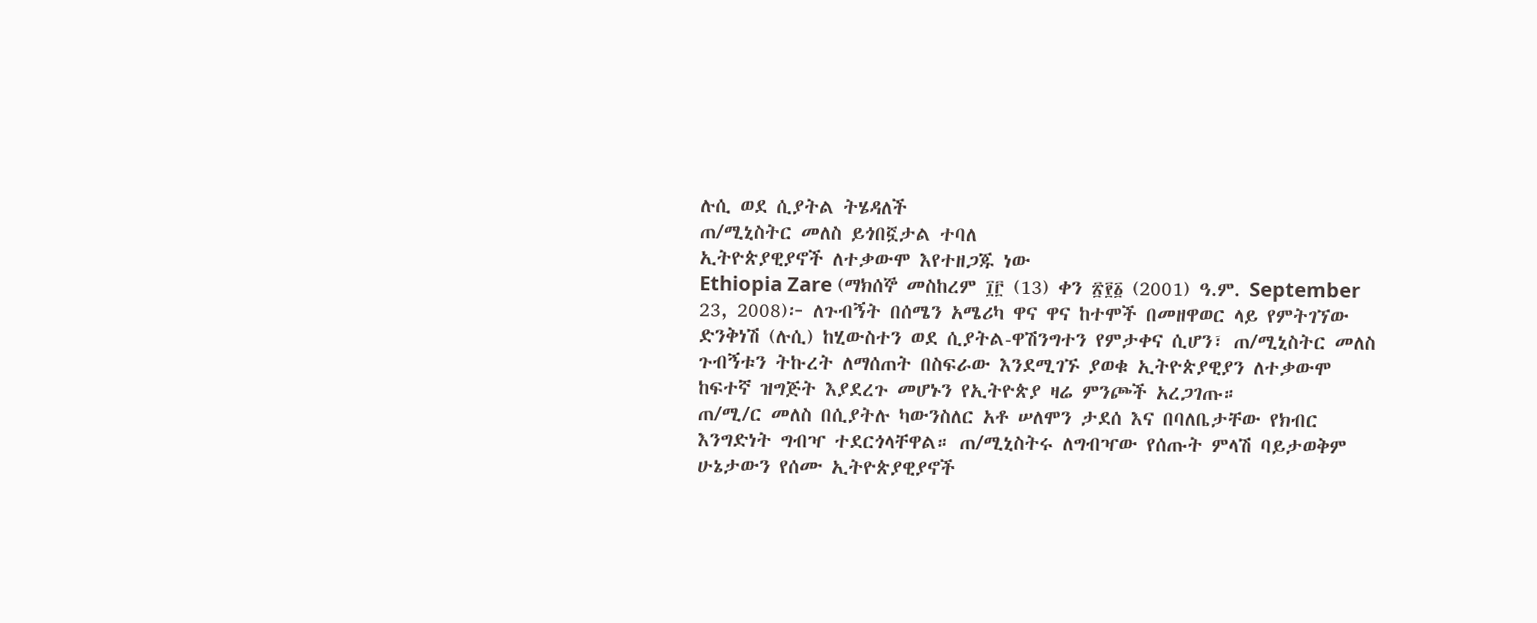ሉሲ ወደ ሲያትል ትሄዳለች
ጠ/ሚኒስትር መለስ ይጎበኟታል ተባለ
ኢትዮጵያዊያኖች ለተቃውሞ እየተዘጋጁ ነው
Ethiopia Zare (ማክሰኞ መስከረም ፲፫ (13) ቀን ፳፻፩ (2001) ዓ.ም. September 23, 2008)፦ ለጉብኝት በሰሜን አሜሪካ ዋና ዋና ከተሞች በመዘዋወር ላይ የምትገኘው ድንቅነሽ (ሉሲ) ከሂውስተን ወደ ሲያትል-ዋሽንግተን የምታቀና ሲሆን፣ ጠ/ሚኒስትር መለስ ጉብኝቱን ትኩረት ለማሰጠት በስፍራው እንደሚገኙ ያወቁ ኢትዮጵያዊያን ለተቃውሞ ከፍተኛ ዝግጅት እያደረጉ መሆኑን የኢትዮጵያ ዛሬ ምንጮች አረጋገጡ።
ጠ/ሚ/ር መለስ በሲያትሉ ካውንስለር አቶ ሠለሞን ታደሰ እና በባለቤታቸው የክብር እንግድነት ግብዣ ተደርጎላቸዋል። ጠ/ሚኒስትሩ ለግብዣው የሰጡት ምላሽ ባይታወቅም ሁኔታውን የሰሙ ኢትዮጵያዊያኖች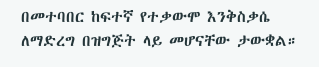በመተባበር ከፍተኛ የተቃውሞ እንቅስቃሴ ለማድረግ በዝግጅት ላይ መሆናቸው ታውቋል።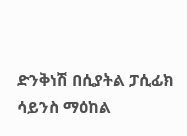ድንቅነሽ በሲያትል ፓሲፊክ ሳይንስ ማዕከል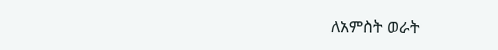ለአምስት ወራት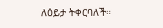ለዕይታ ትቀርባለች።